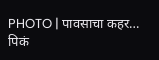PHOTO | पावसाचा कहर… पिकं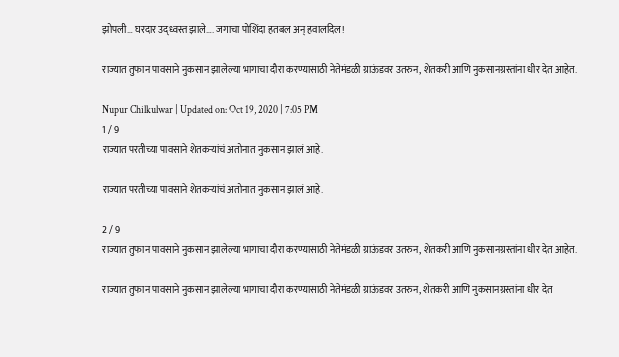झोपली… घरदार उद्ध्वस्त झाले…. जगाचा पोशिंदा हतबल अन् हवालदिल!

राज्यात तुफान पावसाने नुकसान झालेल्या भागाचा दौरा करण्यासाठी नेतेमंडळी ग्राऊंडवर उतरुन, शेतकरी आणि नुकसानग्रस्तांना धीर देत आहेत.

Nupur Chilkulwar | Updated on: Oct 19, 2020 | 7:05 PM
1 / 9
राज्यात परतीच्या पावसाने शेतकऱ्यांचं अतोनात नुकसान झालं आहे.

राज्यात परतीच्या पावसाने शेतकऱ्यांचं अतोनात नुकसान झालं आहे.

2 / 9
राज्यात तुफान पावसाने नुकसान झालेल्या भागाचा दौरा करण्यासाठी नेतेमंडळी ग्राऊंडवर उतरुन, शेतकरी आणि नुकसानग्रस्तांना धीर देत आहेत.

राज्यात तुफान पावसाने नुकसान झालेल्या भागाचा दौरा करण्यासाठी नेतेमंडळी ग्राऊंडवर उतरुन, शेतकरी आणि नुकसानग्रस्तांना धीर देत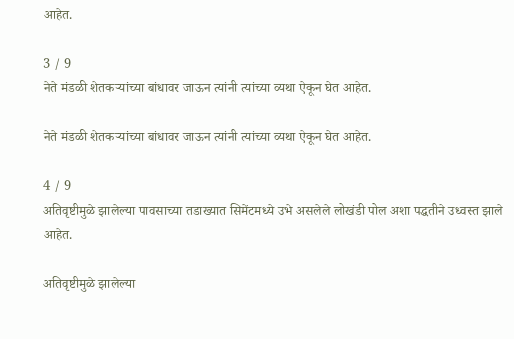आहेत.

3 / 9
नेते मंडळी शेतकऱ्यांच्या बांधावर जाऊन त्यांनी त्यांच्या व्यथा ऐकून घेत आहेत.

नेते मंडळी शेतकऱ्यांच्या बांधावर जाऊन त्यांनी त्यांच्या व्यथा ऐकून घेत आहेत.

4 / 9
अतिवृष्टीमुळे झालेल्या पावसाच्या तडाख्यात सिमेंटमध्ये उभे असलेले लोखंडी पोल अशा पद्धतीने उध्वस्त झाले आहेत.

अतिवृष्टीमुळे झालेल्या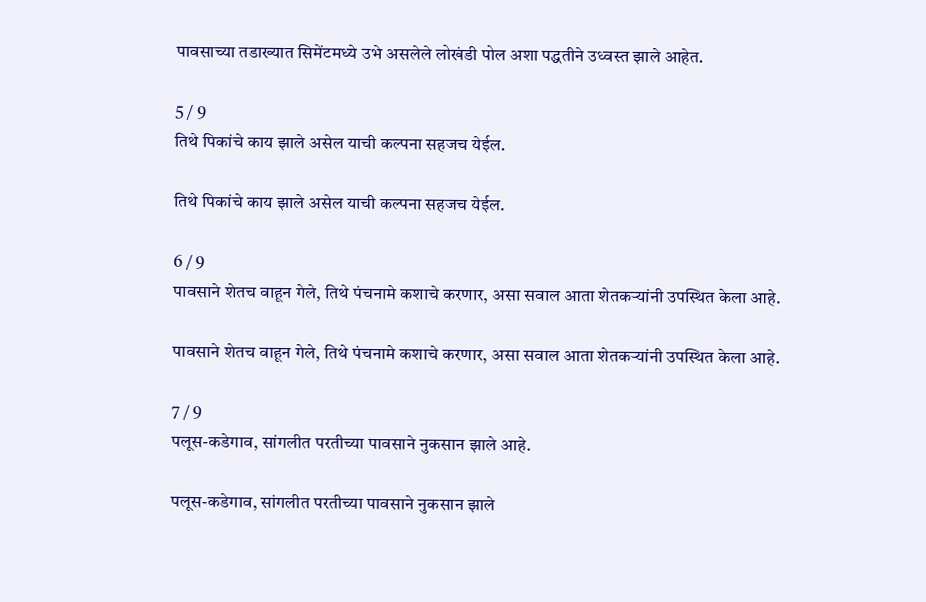पावसाच्या तडाख्यात सिमेंटमध्ये उभे असलेले लोखंडी पोल अशा पद्धतीने उध्वस्त झाले आहेत.

5 / 9
तिथे पिकांचे काय झाले असेल याची कल्पना सहजच येईल.

तिथे पिकांचे काय झाले असेल याची कल्पना सहजच येईल.

6 / 9
पावसाने शेतच वाहून गेले, तिथे पंचनामे कशाचे करणार, असा सवाल आता शेतकऱ्यांनी उपस्थित केला आहे.

पावसाने शेतच वाहून गेले, तिथे पंचनामे कशाचे करणार, असा सवाल आता शेतकऱ्यांनी उपस्थित केला आहे.

7 / 9
पलूस-कडेगाव, सांगलीत परतीच्या पावसाने नुकसान झाले आहे.

पलूस-कडेगाव, सांगलीत परतीच्या पावसाने नुकसान झाले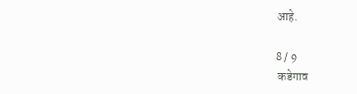आहे.

8 / 9
 कडेगाव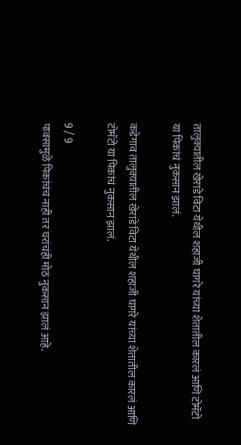तालुक्यातील खेराडे विटा येथील शहाजी घागरे यांच्या शेतातील कारलं आणि टोमॅटो या पिकांचं नुकसान झालं.

कडेगाव तालुक्यातील खेराडे विटा येथील शहाजी घागरे यांच्या शेतातील कारलं आणि टोमॅटो या पिकांचं नुकसान झालं.

9 / 9
पावसामुळे पिकांचंच नाही तर घरांचंही मोठं नुकसान झालं आहे.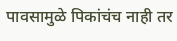पावसामुळे पिकांचंच नाही तर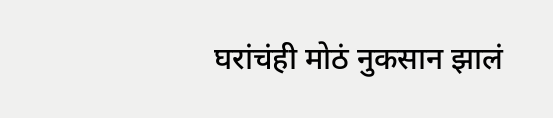घरांचंही मोठं नुकसान झालं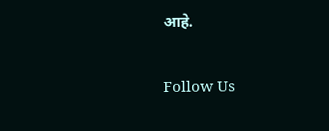आहे.

Follow Us